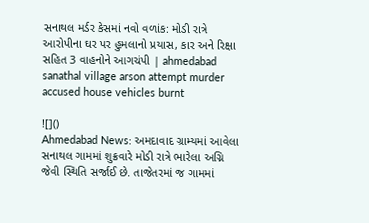સનાથલ મર્ડર કેસમાં નવો વળાંક: મોડી રાત્રે આરોપીના ઘર પર હુમલાનો પ્રયાસ, કાર અને રિક્ષા સહિત 3 વાહનોને આગચંપી | ahmedabad sanathal village arson attempt murder accused house vehicles burnt

![]()
Ahmedabad News: અમદાવાદ ગ્રામ્યમાં આવેલા સનાથલ ગામમાં શુક્રવારે મોડી રાત્રે ભારેલા અગ્નિ જેવી સ્થિતિ સર્જાઈ છે. તાજેતરમાં જ ગામમાં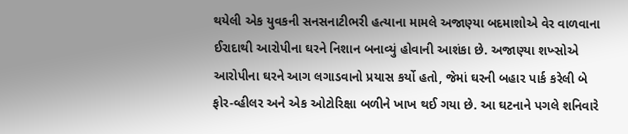થયેલી એક યુવકની સનસનાટીભરી હત્યાના મામલે અજાણ્યા બદમાશોએ વેર વાળવાના ઈરાદાથી આરોપીના ઘરને નિશાન બનાવ્યું હોવાની આશંકા છે. અજાણ્યા શખ્સોએ આરોપીના ઘરને આગ લગાડવાનો પ્રયાસ કર્યો હતો, જેમાં ઘરની બહાર પાર્ક કરેલી બે ફોર-વ્હીલર અને એક ઓટોરિક્ષા બળીને ખાખ થઈ ગયા છે. આ ઘટનાને પગલે શનિવારે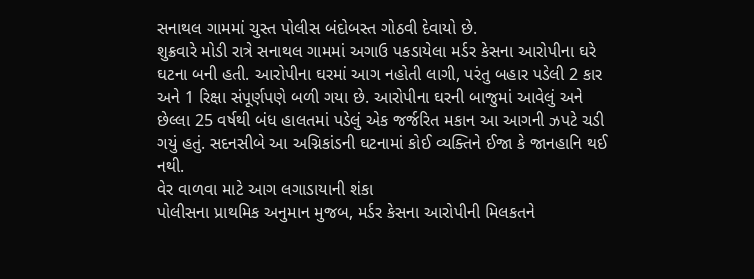સનાથલ ગામમાં ચુસ્ત પોલીસ બંદોબસ્ત ગોઠવી દેવાયો છે.
શુક્રવારે મોડી રાત્રે સનાથલ ગામમાં અગાઉ પકડાયેલા મર્ડર કેસના આરોપીના ઘરે ઘટના બની હતી. આરોપીના ઘરમાં આગ નહોતી લાગી, પરંતુ બહાર પડેલી 2 કાર અને 1 રિક્ષા સંપૂર્ણપણે બળી ગયા છે. આરોપીના ઘરની બાજુમાં આવેલું અને છેલ્લા 25 વર્ષથી બંધ હાલતમાં પડેલું એક જર્જરિત મકાન આ આગની ઝપટે ચડી ગયું હતું. સદનસીબે આ અગ્નિકાંડની ઘટનામાં કોઈ વ્યક્તિને ઈજા કે જાનહાનિ થઈ નથી.
વેર વાળવા માટે આગ લગાડાયાની શંકા
પોલીસના પ્રાથમિક અનુમાન મુજબ, મર્ડર કેસના આરોપીની મિલકતને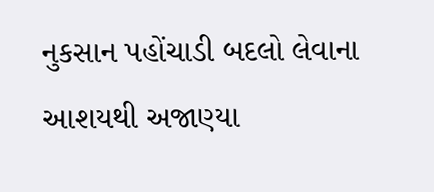નુકસાન પહોંચાડી બદલો લેવાના આશયથી અજાણ્યા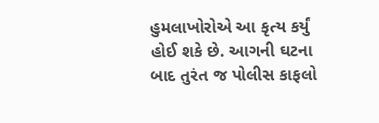હુમલાખોરોએ આ કૃત્ય કર્યું હોઈ શકે છે. આગની ઘટના બાદ તુરંત જ પોલીસ કાફલો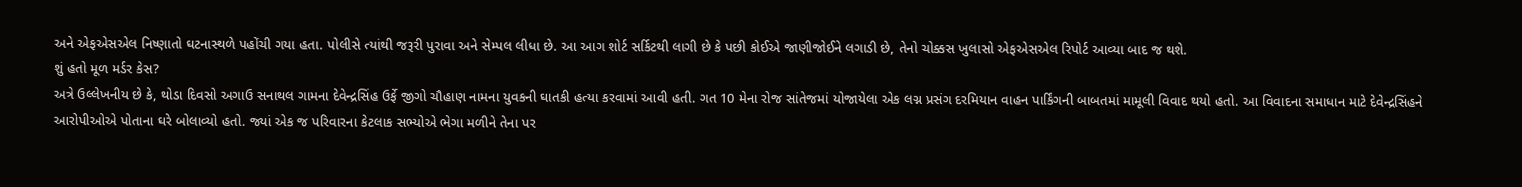અને એફએસએલ નિષ્ણાતો ઘટનાસ્થળે પહોંચી ગયા હતા. પોલીસે ત્યાંથી જરૂરી પુરાવા અને સેમ્પલ લીધા છે. આ આગ શોર્ટ સર્કિટથી લાગી છે કે પછી કોઈએ જાણીજોઈને લગાડી છે, તેનો ચોક્કસ ખુલાસો એફએસએલ રિપોર્ટ આવ્યા બાદ જ થશે.
શું હતો મૂળ મર્ડર કેસ?
અત્રે ઉલ્લેખનીય છે કે, થોડા દિવસો અગાઉ સનાથલ ગામના દેવેન્દ્રસિંહ ઉર્ફે જીગો ચૌહાણ નામના યુવકની ઘાતકી હત્યા કરવામાં આવી હતી. ગત 10 મેના રોજ સાંતેજમાં યોજાયેલા એક લગ્ન પ્રસંગ દરમિયાન વાહન પાર્કિંગની બાબતમાં મામૂલી વિવાદ થયો હતો. આ વિવાદના સમાધાન માટે દેવેન્દ્રસિંહને આરોપીઓએ પોતાના ઘરે બોલાવ્યો હતો. જ્યાં એક જ પરિવારના કેટલાક સભ્યોએ ભેગા મળીને તેના પર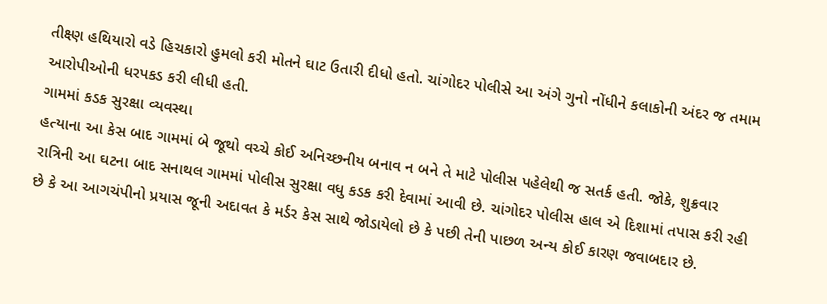તીક્ષ્ણ હથિયારો વડે હિચકારો હુમલો કરી મોતને ઘાટ ઉતારી દીધો હતો. ચાંગોદર પોલીસે આ અંગે ગુનો નોંધીને કલાકોની અંદર જ તમામ આરોપીઓની ધરપકડ કરી લીધી હતી.
ગામમાં કડક સુરક્ષા વ્યવસ્થા
હત્યાના આ કેસ બાદ ગામમાં બે જૂથો વચ્ચે કોઈ અનિચ્છનીય બનાવ ન બને તે માટે પોલીસ પહેલેથી જ સતર્ક હતી. જોકે, શુક્રવાર રાત્રિની આ ઘટના બાદ સનાથલ ગામમાં પોલીસ સુરક્ષા વધુ કડક કરી દેવામાં આવી છે. ચાંગોદર પોલીસ હાલ એ દિશામાં તપાસ કરી રહી છે કે આ આગચંપીનો પ્રયાસ જૂની અદાવત કે મર્ડર કેસ સાથે જોડાયેલો છે કે પછી તેની પાછળ અન્ય કોઈ કારણ જવાબદાર છે.